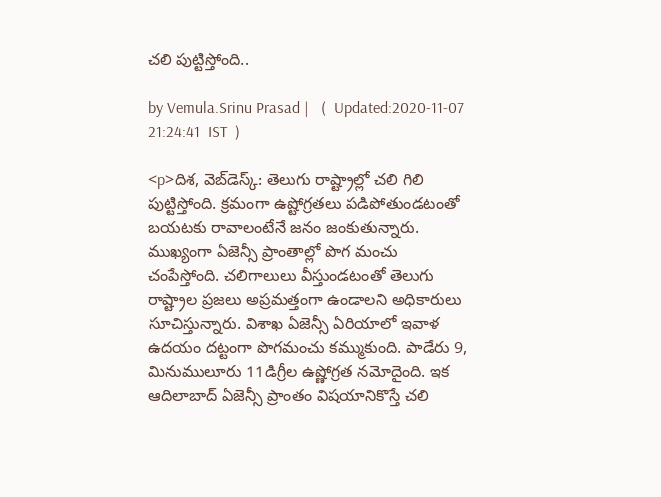చలి పుట్టిస్తోంది..

by Vemula.Srinu Prasad |   (  Updated:2020-11-07 21:24:41  IST  )

<p>దిశ, వెబ్‌డెస్క్: తెలుగు రాష్ట్రాల్లో చలి గిలి పుట్టిస్తోంది. క్రమంగా ఉష్టోగ్రతలు పడిపోతుండటంతో బయటకు రావాలంటేనే జనం జంకుతున్నారు. ముఖ్యంగా ఏజెన్సీ ప్రాంతాల్లో పొగ మంచు చంపేస్తోంది. చలిగాలులు వీస్తుండటంతో తెలుగు రాష్ట్రాల ప్రజలు అప్రమత్తంగా ఉండాలని అధికారులు సూచిస్తున్నారు. విశాఖ ఏజెన్సీ ఏరియాలో ఇవాళ ఉదయం దట్టంగా పొగమంచు కమ్ముకుంది. పాడేరు 9, మినుములూరు 11డిగ్రీల ఉష్ణోగ్రత నమోదైంది. ఇక ఆదిలాబాద్ ఏజెన్సీ ప్రాంతం విషయానికొస్తే చలి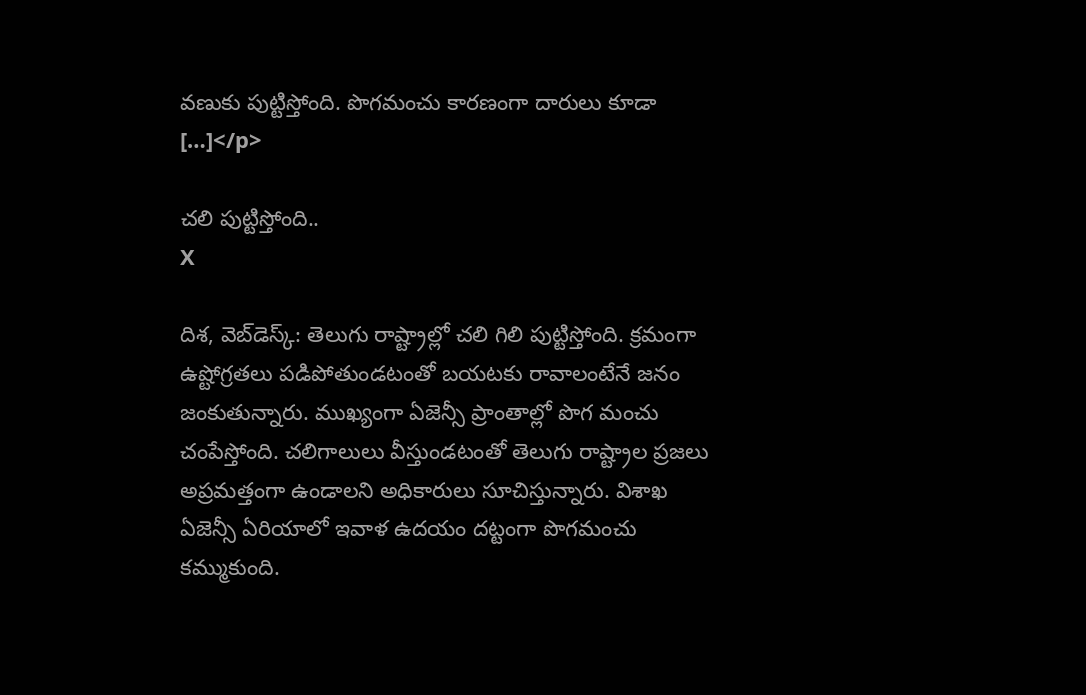వణుకు పుట్టిస్తోంది. పొగమంచు కారణంగా దారులు కూడా […]</p>

చలి పుట్టిస్తోంది..
X

దిశ, వెబ్‌డెస్క్: తెలుగు రాష్ట్రాల్లో చలి గిలి పుట్టిస్తోంది. క్రమంగా ఉష్టోగ్రతలు పడిపోతుండటంతో బయటకు రావాలంటేనే జనం జంకుతున్నారు. ముఖ్యంగా ఏజెన్సీ ప్రాంతాల్లో పొగ మంచు చంపేస్తోంది. చలిగాలులు వీస్తుండటంతో తెలుగు రాష్ట్రాల ప్రజలు అప్రమత్తంగా ఉండాలని అధికారులు సూచిస్తున్నారు. విశాఖ ఏజెన్సీ ఏరియాలో ఇవాళ ఉదయం దట్టంగా పొగమంచు కమ్ముకుంది.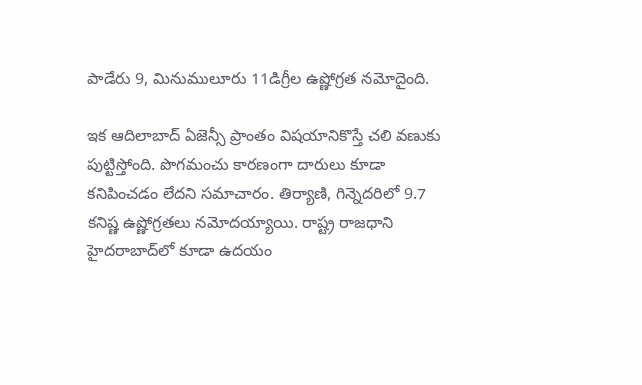పాడేరు 9, మినుములూరు 11డిగ్రీల ఉష్ణోగ్రత నమోదైంది.

ఇక ఆదిలాబాద్ ఏజెన్సీ ప్రాంతం విషయానికొస్తే చలి వణుకు పుట్టిస్తోంది. పొగమంచు కారణంగా దారులు కూడా కనిపించడం లేదని సమాచారం. తిర్యాణి, గిన్నెదరిలో 9.7 కనిష్ణ ఉష్ణోగ్రతలు నమోదయ్యాయి. రాష్ట్ర రాజధాని హైదరాబాద్‌లో కూడా ఉదయం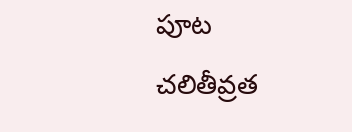పూట చలితీవ్రత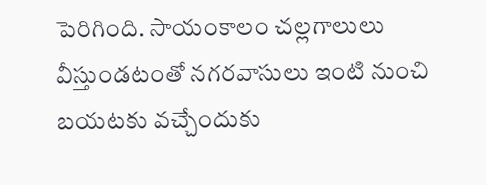పెరిగింది. సాయంకాలం చల్లగాలులు వీస్తుండటంతో నగరవాసులు ఇంటి నుంచి బయటకు వచ్చేందుకు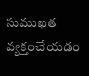సుముఖత వ్యక్తంచేయడం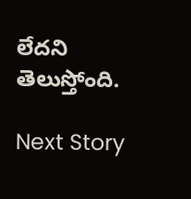లేదని తెలుస్తోంది.

Next Story